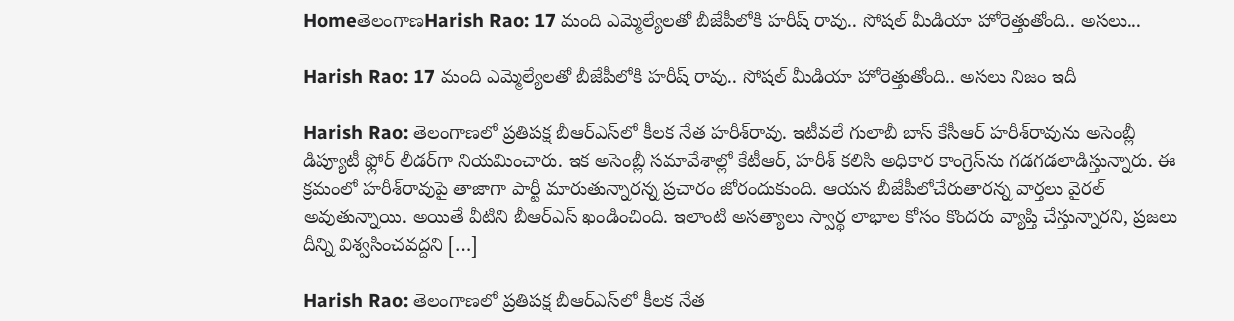HomeతెలంగాణHarish Rao: 17 మంది ఎమ్మెల్యేలతో బీజేపీలోకి హరీష్ రావు.. సోషల్ మీడియా హోరెత్తుతోంది.. అసలు...

Harish Rao: 17 మంది ఎమ్మెల్యేలతో బీజేపీలోకి హరీష్ రావు.. సోషల్ మీడియా హోరెత్తుతోంది.. అసలు నిజం ఇదీ

Harish Rao: తెలంగాణలో ప్రతిపక్ష బీఆర్‌ఎస్‌లో కీలక నేత హరీశ్‌రావు. ఇటీవలే గులాబీ బాస్‌ కేసీఆర్‌ హరీశ్‌రావును అసెంబ్లీ డిప్యూటీ ఫ్లోర్‌ లీడర్‌గా నియమించారు. ఇక అసెంబ్లీ సమావేశాల్లో కేటీఆర్, హరీశ్‌ కలిసి అధికార కాంగ్రెస్‌ను గడగడలాడిస్తున్నారు. ఈ క్రమంలో హరీశ్‌రావుపై తాజాగా పార్టీ మారుతున్నారన్న ప్రచారం జోరందుకుంది. ఆయన బీజేపీలోచేరుతారన్న వార్తలు వైరల్‌ అవుతున్నాయి. అయితే వీటిని బీఆర్‌ఎస్‌ ఖండించింది. ఇలాంటి అసత్యాలు స్వార్థ లాభాల కోసం కొందరు వ్యాప్తి చేస్తున్నారని, ప్రజలు దీన్ని విశ్వసించవద్దని […]

Harish Rao: తెలంగాణలో ప్రతిపక్ష బీఆర్‌ఎస్‌లో కీలక నేత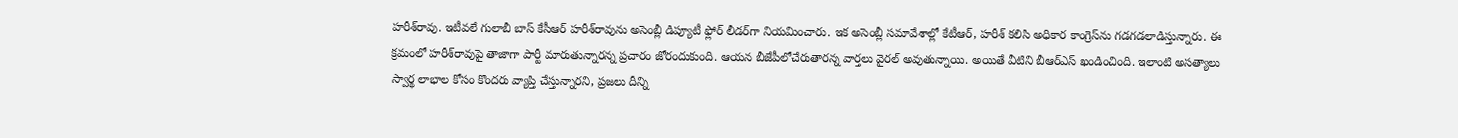హరీశ్‌రావు. ఇటీవలే గులాబీ బాస్‌ కేసీఆర్‌ హరీశ్‌రావును అసెంబ్లీ డిప్యూటీ ఫ్లోర్‌ లీడర్‌గా నియమించారు. ఇక అసెంబ్లీ సమావేశాల్లో కేటీఆర్, హరీశ్‌ కలిసి అధికార కాంగ్రెస్‌ను గడగడలాడిస్తున్నారు. ఈ క్రమంలో హరీశ్‌రావుపై తాజాగా పార్టీ మారుతున్నారన్న ప్రచారం జోరందుకుంది. ఆయన బీజేపీలోచేరుతారన్న వార్తలు వైరల్‌ అవుతున్నాయి. అయితే వీటిని బీఆర్‌ఎస్‌ ఖండించింది. ఇలాంటి అసత్యాలు స్వార్థ లాభాల కోసం కొందరు వ్యాప్తి చేస్తున్నారని, ప్రజలు దీన్ని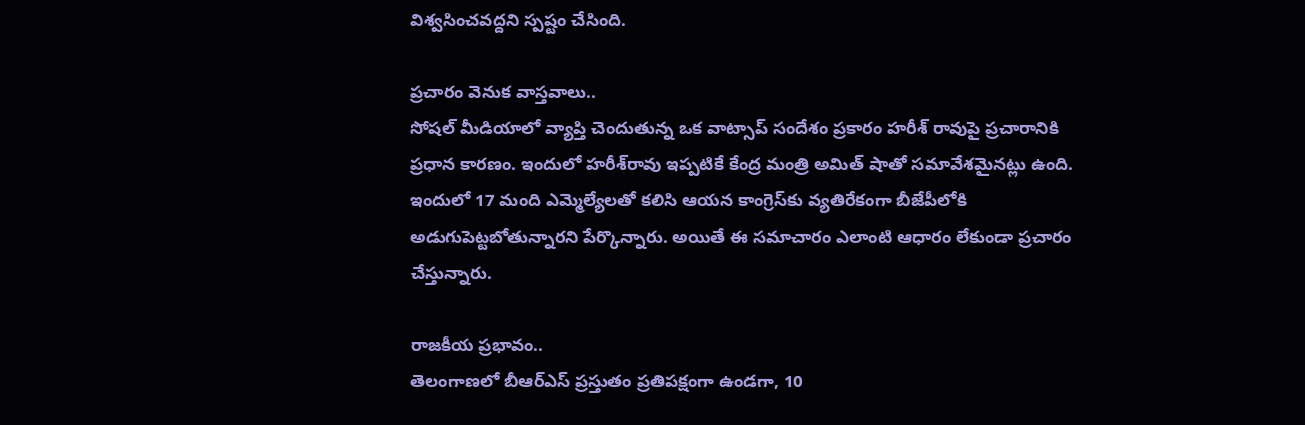విశ్వసించవద్దని స్పష్టం చేసింది.

ప్రచారం వెనుక వాస్తవాలు..
సోషల్‌ మీడియాలో వ్యాప్తి చెందుతున్న ఒక వాట్సాప్‌ సందేశం ప్రకారం హరీశ్‌ రావుపై ప్రచారానికి ప్రధాన కారణం. ఇందులో హరీశ్‌రావు ఇప్పటికే కేంద్ర మంత్రి అమిత్‌ షాతో సమావేశమైనట్లు ఉంది. ఇందులో 17 మంది ఎమ్మెల్యేలతో కలిసి ఆయన కాంగ్రెస్‌కు వ్యతిరేకంగా బీజేపీలోకి అడుగుపెట్టబోతున్నారని పేర్కొన్నారు. అయితే ఈ సమాచారం ఎలాంటి ఆధారం లేకుండా ప్రచారం చేస్తున్నారు.

రాజకీయ ప్రభావం..
తెలంగాణలో బీఆర్‌ఎస్‌ ప్రస్తుతం ప్రతిపక్షంగా ఉండగా, 10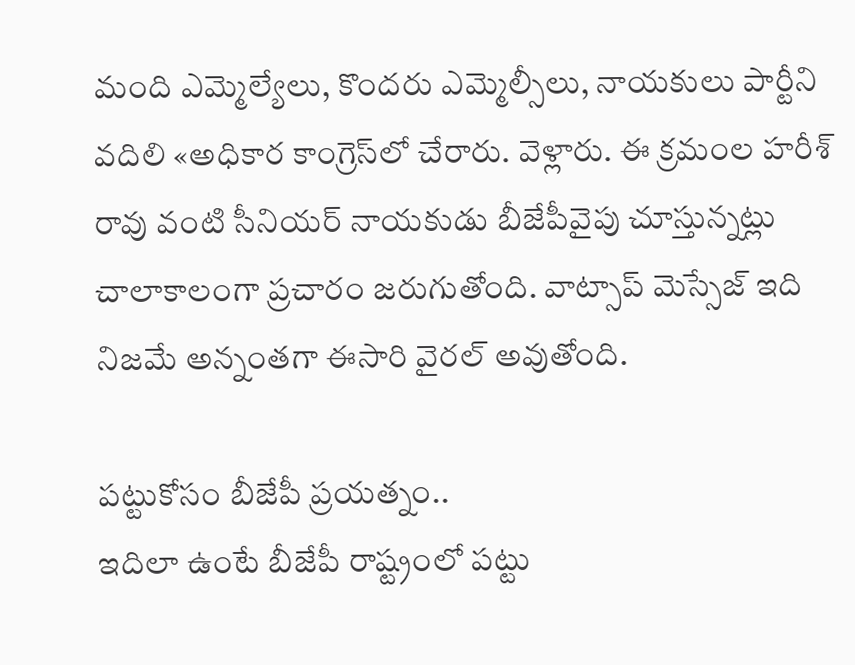మంది ఎమ్మెల్యేలు, కొందరు ఎమ్మెల్సీలు, నాయకులు పార్టీని వదిలి «అధికార కాంగ్రెస్‌లో చేరారు. వెళ్లారు. ఈ క్రమంల హరీశ్‌ రావు వంటి సీనియర్‌ నాయకుడు బీజేపీవైపు చూస్తున్నట్లు చాలాకాలంగా ప్రచారం జరుగుతోంది. వాట్సాప్‌ మెస్సేజ్‌ ఇది నిజమే అన్నంతగా ఈసారి వైరల్‌ అవుతోంది.

పట్టుకోసం బీజేపీ ప్రయత్నం..
ఇదిలా ఉంటే బీజేపీ రాష్ట్రంలో పట్టు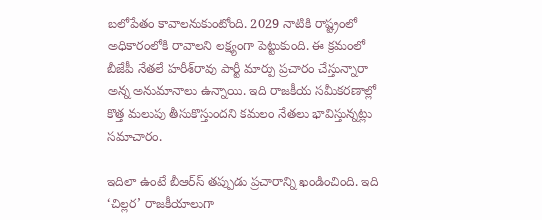బలోపేతం కావాలనుకుంటోంది. 2029 నాటికి రాష్ట్రంలో అధికారంలోకి రావాలని లక్ష్యంగా పెట్టుకుంది. ఈ క్రమంలో బీజేపీ నేతలే హరీశ్‌రావు పార్టీ మార్పు ప్రచారం చేస్తున్నారా అన్న అనుమానాలు ఉన్నాయి. ఇది రాజకీయ సమీకరణాల్లో కొత్త మలుపు తీసుకొస్తుందని కమలం నేతలు భావిస్తున్నట్లు సమాచారం.

ఇదిలా ఉంటే బీఆర్‌స్‌ తప్పుడు ప్రచారాన్ని ఖండించింది. ఇది ‘చిల్లర’ రాజకీయాలుగా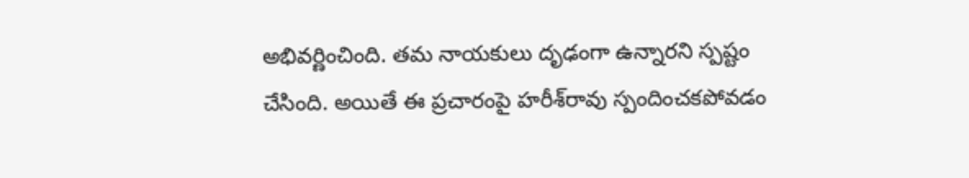అభివర్ణించింది. తమ నాయకులు దృఢంగా ఉన్నారని స్పష్టం చేసింది. అయితే ఈ ప్రచారంపై హరీశ్‌రావు స్పందించకపోవడం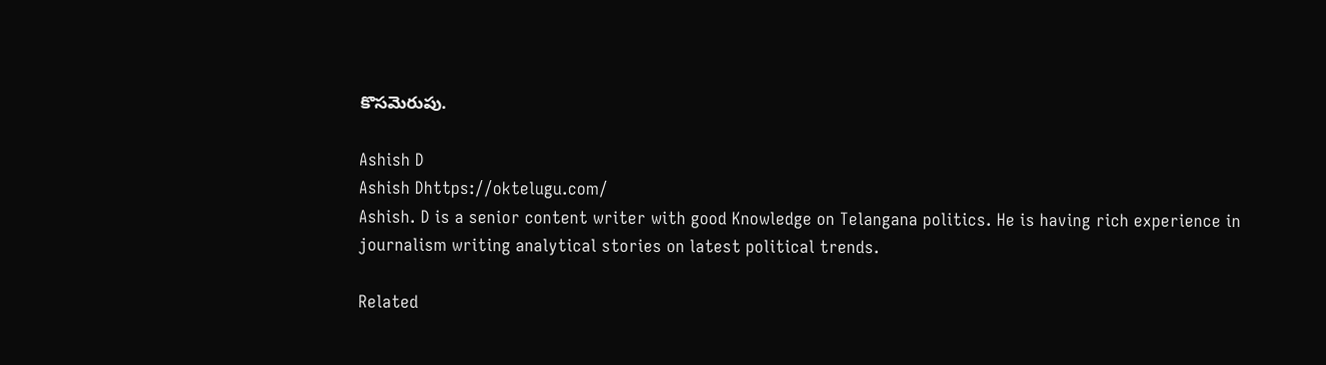కొసమెరుపు.

Ashish D
Ashish Dhttps://oktelugu.com/
Ashish. D is a senior content writer with good Knowledge on Telangana politics. He is having rich experience in journalism writing analytical stories on latest political trends.

Related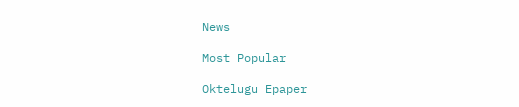News

Most Popular

Oktelugu Epaper